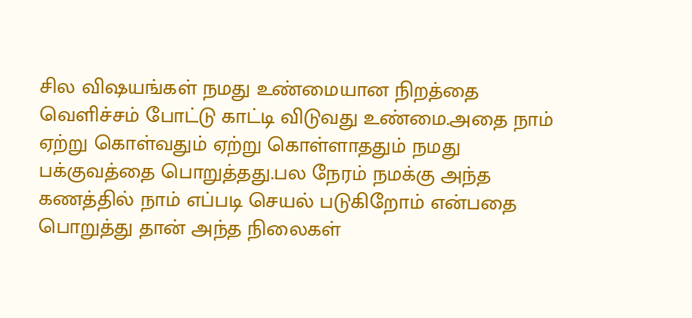சில விஷயங்கள் நமது உண்மையான நிறத்தை வெளிச்சம் போட்டு காட்டி விடுவது உண்மை.அதை நாம் ஏற்று கொள்வதும் ஏற்று கொள்ளாததும் நமது பக்குவத்தை பொறுத்தது.பல நேரம் நமக்கு அந்த கணத்தில் நாம் எப்படி செயல் படுகிறோம் என்பதை பொறுத்து தான் அந்த நிலைகள்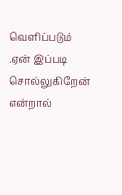வெளிப்படும் .ஏன் இப்படி சொல்லுகிறேன் என்றால்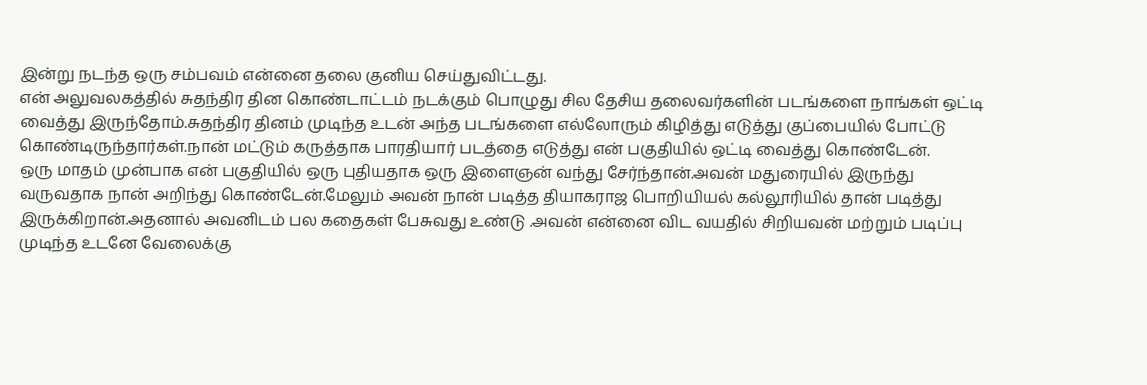இன்று நடந்த ஒரு சம்பவம் என்னை தலை குனிய செய்துவிட்டது.
என் அலுவலகத்தில் சுதந்திர தின கொண்டாட்டம் நடக்கும் பொழுது சில தேசிய தலைவர்களின் படங்களை நாங்கள் ஒட்டி வைத்து இருந்தோம்.சுதந்திர தினம் முடிந்த உடன் அந்த படங்களை எல்லோரும் கிழித்து எடுத்து குப்பையில் போட்டு கொண்டிருந்தார்கள்.நான் மட்டும் கருத்தாக பாரதியார் படத்தை எடுத்து என் பகுதியில் ஒட்டி வைத்து கொண்டேன்.
ஒரு மாதம் முன்பாக என் பகுதியில் ஒரு புதியதாக ஒரு இளைஞன் வந்து சேர்ந்தான்.அவன் மதுரையில் இருந்து வருவதாக நான் அறிந்து கொண்டேன்.மேலும் அவன் நான் படித்த தியாகராஜ பொறியியல் கல்லூரியில் தான் படித்து இருக்கிறான்.அதனால் அவனிடம் பல கதைகள் பேசுவது உண்டு .அவன் என்னை விட வயதில் சிறியவன் மற்றும் படிப்பு முடிந்த உடனே வேலைக்கு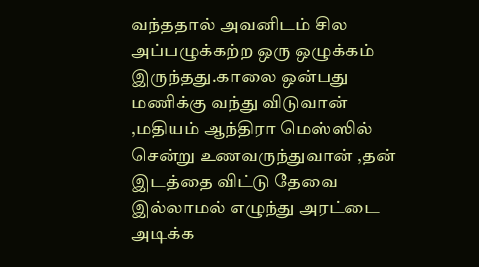வந்ததால் அவனிடம் சில அப்பழுக்கற்ற ஒரு ஒழுக்கம் இருந்தது.காலை ஒன்பது மணிக்கு வந்து விடுவான் ,மதியம் ஆந்திரா மெஸ்ஸில் சென்று உணவருந்துவான் ,தன் இடத்தை விட்டு தேவை இல்லாமல் எழுந்து அரட்டை அடிக்க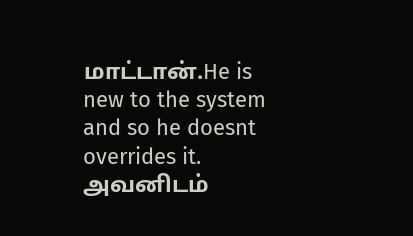மாட்டான்.He is new to the system and so he doesnt overrides it.
அவனிடம்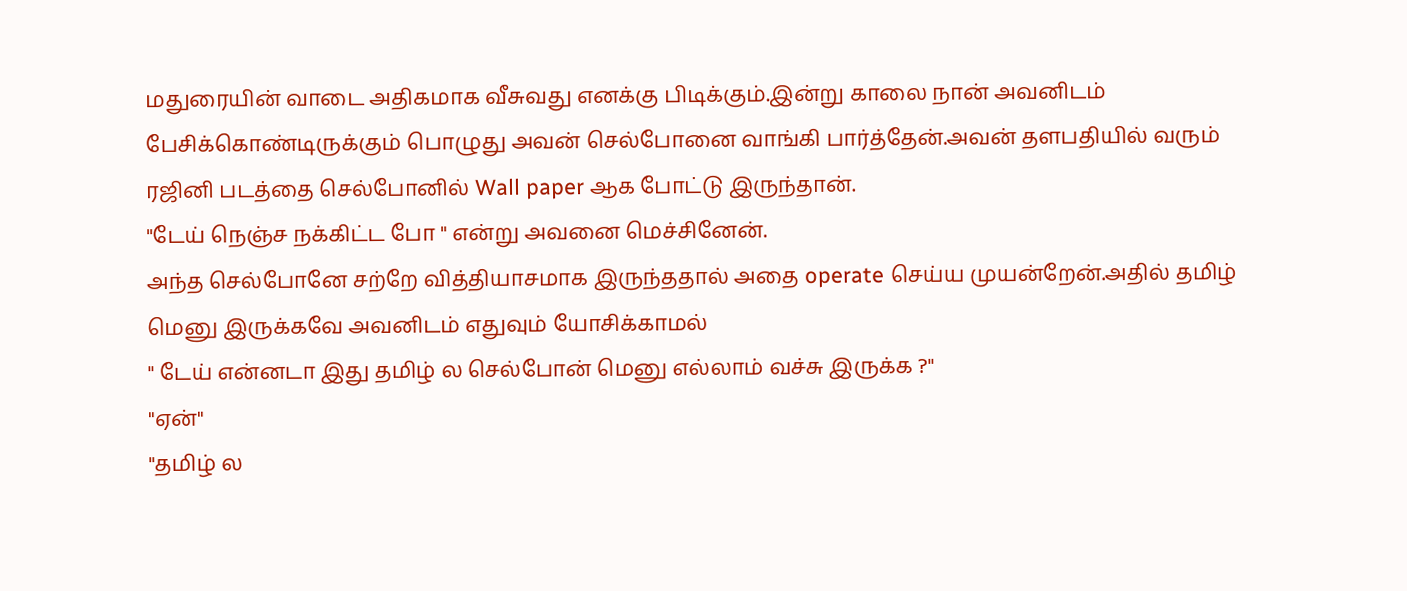மதுரையின் வாடை அதிகமாக வீசுவது எனக்கு பிடிக்கும்.இன்று காலை நான் அவனிடம் பேசிக்கொண்டிருக்கும் பொழுது அவன் செல்போனை வாங்கி பார்த்தேன்.அவன் தளபதியில் வரும் ரஜினி படத்தை செல்போனில் Wall paper ஆக போட்டு இருந்தான்.
"டேய் நெஞ்ச நக்கிட்ட போ " என்று அவனை மெச்சினேன்.
அந்த செல்போனே சற்றே வித்தியாசமாக இருந்ததால் அதை operate செய்ய முயன்றேன்.அதில் தமிழ் மெனு இருக்கவே அவனிடம் எதுவும் யோசிக்காமல்
" டேய் என்னடா இது தமிழ் ல செல்போன் மெனு எல்லாம் வச்சு இருக்க ?"
"ஏன்"
"தமிழ் ல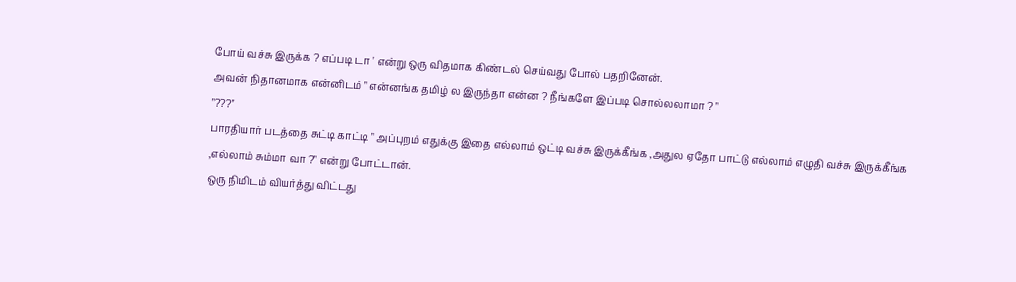போய் வச்சு இருக்க ? எப்படி டா ' என்று ஒரு விதமாக கிண்டல் செய்வது போல் பதறினேன்.
அவன் நிதானமாக என்னிடம் " என்னங்க தமிழ் ல இருந்தா என்ன ? நீங்களே இப்படி சொல்லலாமா ? "
"???''
பாரதியார் படத்தை சுட்டி காட்டி " அப்புறம் எதுக்கு இதை எல்லாம் ஒட்டி வச்சு இருக்கீங்க ,அதுல ஏதோ பாட்டு எல்லாம் எழுதி வச்சு இருக்கீங்க ,எல்லாம் சும்மா வா ?" என்று போட்டான்.
ஒரு நிமிடம் வியர்த்து விட்டது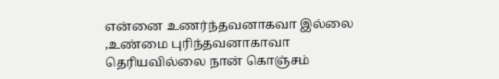என்னை உணர்ந்தவனாகவா இல்லை ,உண்மை புரிந்தவனாகாவா தெரியவில்லை நான் கொஞ்சம்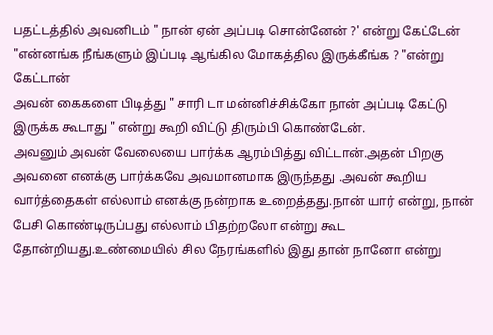பதட்டத்தில் அவனிடம் " நான் ஏன் அப்படி சொன்னேன் ?' என்று கேட்டேன்
"என்னங்க நீங்களும் இப்படி ஆங்கில மோகத்தில இருக்கீங்க ? "என்று கேட்டான்
அவன் கைகளை பிடித்து " சாரி டா மன்னிச்சிக்கோ நான் அப்படி கேட்டு இருக்க கூடாது " என்று கூறி விட்டு திரும்பி கொண்டேன்.
அவனும் அவன் வேலையை பார்க்க ஆரம்பித்து விட்டான்.அதன் பிறகு அவனை எனக்கு பார்க்கவே அவமானமாக இருந்தது .அவன் கூறிய வார்த்தைகள் எல்லாம் எனக்கு நன்றாக உறைத்தது.நான் யார் என்று, நான் பேசி கொண்டிருப்பது எல்லாம் பிதற்றலோ என்று கூட தோன்றியது.உண்மையில் சில நேரங்களில் இது தான் நானோ என்று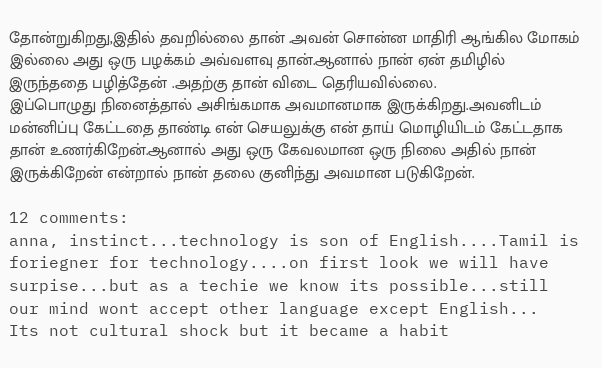தோன்றுகிறது,இதில் தவறில்லை தான் .அவன் சொன்ன மாதிரி ஆங்கில மோகம் இல்லை அது ஒரு பழக்கம் அவ்வளவு தான்.ஆனால் நான் ஏன் தமிழில் இருந்ததை பழித்தேன் .அதற்கு தான் விடை தெரியவில்லை.
இப்பொழுது நினைத்தால் அசிங்கமாக அவமானமாக இருக்கிறது.அவனிடம் மன்னிப்பு கேட்டதை தாண்டி என் செயலுக்கு என் தாய் மொழியிடம் கேட்டதாக தான் உணர்கிறேன்.ஆனால் அது ஒரு கேவலமான ஒரு நிலை அதில் நான் இருக்கிறேன் என்றால் நான் தலை குனிந்து அவமான படுகிறேன்.

12 comments:
anna, instinct...technology is son of English....Tamil is foriegner for technology....on first look we will have surpise...but as a techie we know its possible...still our mind wont accept other language except English...
Its not cultural shock but it became a habit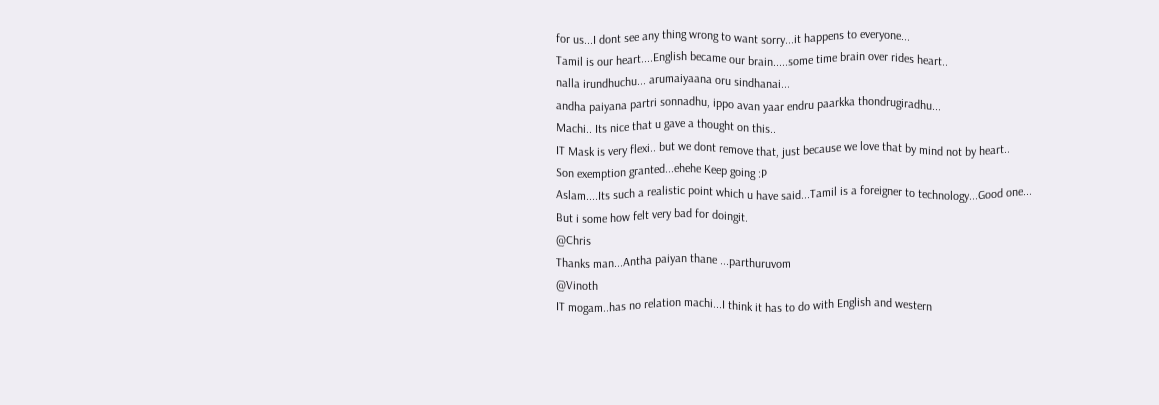for us...I dont see any thing wrong to want sorry...it happens to everyone...
Tamil is our heart....English became our brain.....some time brain over rides heart..
nalla irundhuchu... arumaiyaana oru sindhanai...
andha paiyana partri sonnadhu, ippo avan yaar endru paarkka thondrugiradhu...
Machi.. Its nice that u gave a thought on this..
IT Mask is very flexi.. but we dont remove that, just because we love that by mind not by heart..
Son exemption granted...ehehe Keep going :P
Aslam....Its such a realistic point which u have said...Tamil is a foreigner to technology...Good one...
But i some how felt very bad for doingit.
@Chris
Thanks man...Antha paiyan thane ...parthuruvom
@Vinoth
IT mogam..has no relation machi...I think it has to do with English and western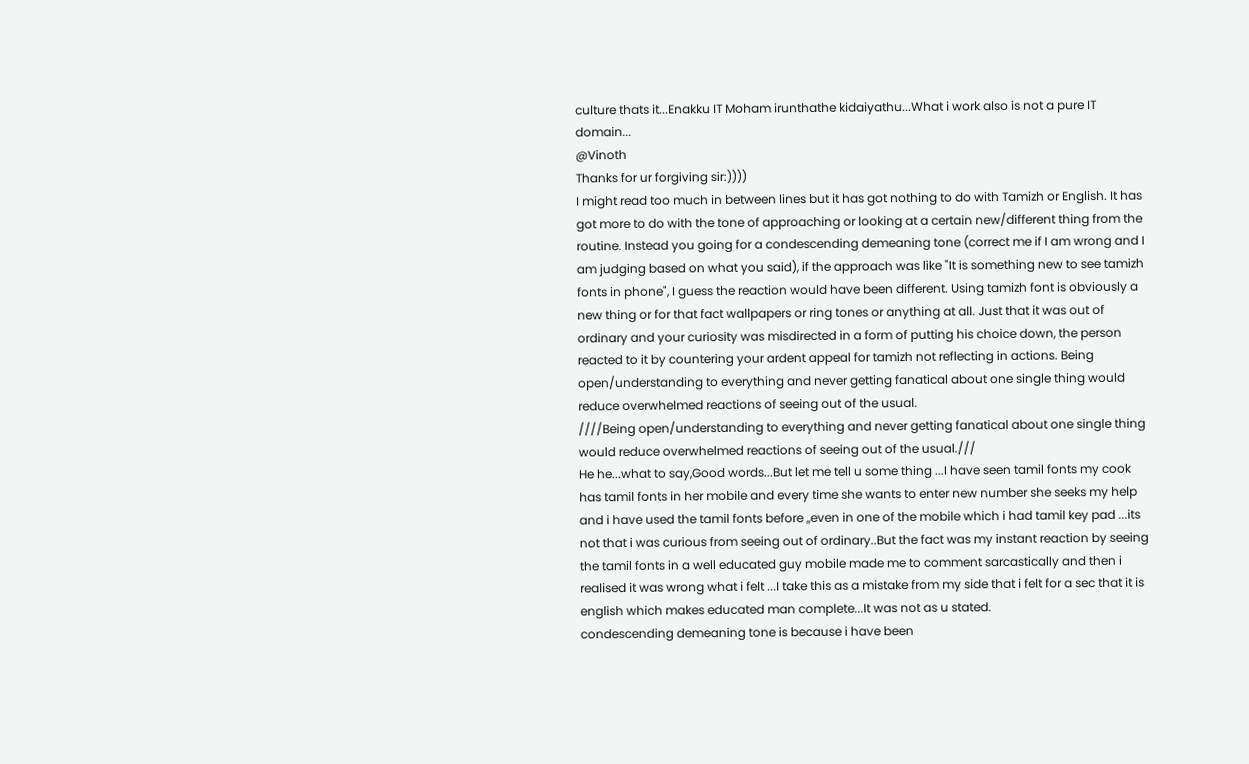culture thats it...Enakku IT Moham irunthathe kidaiyathu...What i work also is not a pure IT domain...
@Vinoth
Thanks for ur forgiving sir:))))
I might read too much in between lines but it has got nothing to do with Tamizh or English. It has got more to do with the tone of approaching or looking at a certain new/different thing from the routine. Instead you going for a condescending demeaning tone (correct me if I am wrong and I am judging based on what you said), if the approach was like "It is something new to see tamizh fonts in phone", I guess the reaction would have been different. Using tamizh font is obviously a new thing or for that fact wallpapers or ring tones or anything at all. Just that it was out of ordinary and your curiosity was misdirected in a form of putting his choice down, the person reacted to it by countering your ardent appeal for tamizh not reflecting in actions. Being open/understanding to everything and never getting fanatical about one single thing would reduce overwhelmed reactions of seeing out of the usual.
////Being open/understanding to everything and never getting fanatical about one single thing would reduce overwhelmed reactions of seeing out of the usual.///
He he...what to say,Good words...But let me tell u some thing ...I have seen tamil fonts my cook has tamil fonts in her mobile and every time she wants to enter new number she seeks my help and i have used the tamil fonts before ,,even in one of the mobile which i had tamil key pad ...its not that i was curious from seeing out of ordinary..But the fact was my instant reaction by seeing the tamil fonts in a well educated guy mobile made me to comment sarcastically and then i realised it was wrong what i felt ...I take this as a mistake from my side that i felt for a sec that it is english which makes educated man complete...It was not as u stated.
condescending demeaning tone is because i have been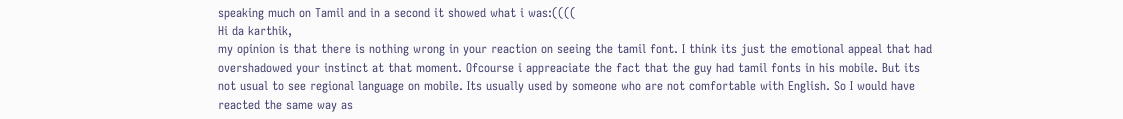speaking much on Tamil and in a second it showed what i was:((((
Hi da karthik,
my opinion is that there is nothing wrong in your reaction on seeing the tamil font. I think its just the emotional appeal that had overshadowed your instinct at that moment. Ofcourse i appreaciate the fact that the guy had tamil fonts in his mobile. But its not usual to see regional language on mobile. Its usually used by someone who are not comfortable with English. So I would have reacted the same way as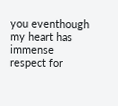you eventhough my heart has immense respect for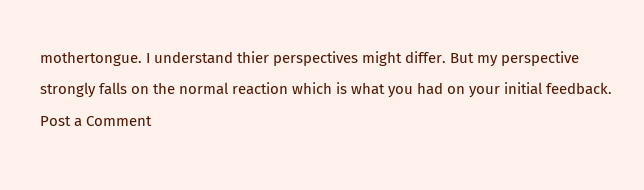mothertongue. I understand thier perspectives might differ. But my perspective strongly falls on the normal reaction which is what you had on your initial feedback.
Post a Comment